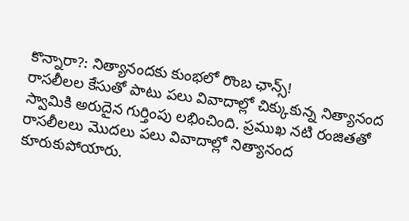కొన్నారా?: నిత్యానందకు కుంభలో రొంబ ఛాన్స్!
రాసలీలల కేసుతో పాటు పలు వివాదాల్లో చిక్కుకున్న నిత్యానంద స్వామికి అరుదైన గుర్తింపు లభించింది. ప్రముఖ నటి రంజితతో రాసలీలలు మొదలు పలు వివాదాల్లో నిత్యానంద కూరుకుపోయారు.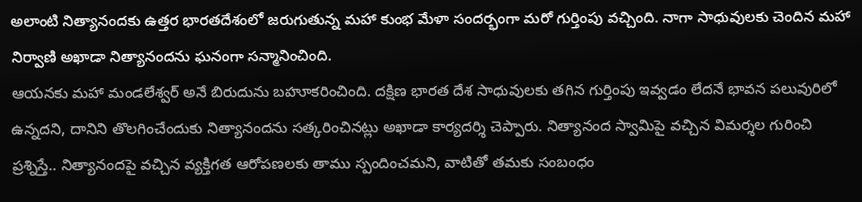అలాంటి నిత్యానందకు ఉత్తర భారతదేశంలో జరుగుతున్న మహా కుంభ మేళా సందర్భంగా మరో గుర్తింపు వచ్చింది. నాగా సాధువులకు చెందిన మహా నిర్వాణి అఖాడా నిత్యానందను ఘనంగా సన్మానించింది.
ఆయనకు మహా మండలేశ్వర్ అనే బిరుదును బహూకరించింది. దక్షిణ భారత దేశ సాధువులకు తగిన గుర్తింపు ఇవ్వడం లేదనే భావన పలువురిలో ఉన్నదని, దానిని తొలగించేందుకు నిత్యానందను సత్కరించినట్లు అఖాడా కార్యదర్శి చెప్పారు. నిత్యానంద స్వామిపై వచ్చిన విమర్శల గురించి ప్రశ్నిస్తే.. నిత్యానందపై వచ్చిన వ్యక్తిగత ఆరోపణలకు తాము స్పందించమని, వాటితో తమకు సంబంధం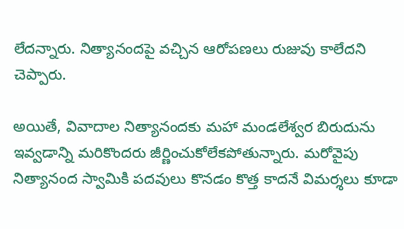లేదన్నారు. నిత్యానందపై వచ్చిన ఆరోపణలు రుజువు కాలేదని చెప్పారు.

అయితే, వివాదాల నిత్యానందకు మహా మండలేశ్వర బిరుదును ఇవ్వడాన్ని మరికొందరు జీర్ణించుకోలేకపోతున్నారు. మరోవైపు నిత్యానంద స్వామికి పదవులు కొనడం కొత్త కాదనే విమర్శలు కూడా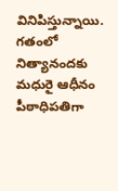వినిపిస్తున్నాయి. గతంలో నిత్యానందకు మధురై ఆధీనం పీఠాధిపతిగా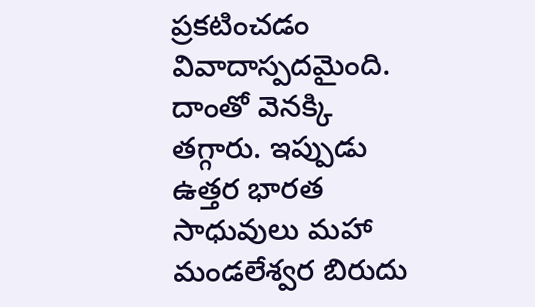ప్రకటించడం వివాదాస్పదమైంది. దాంతో వెనక్కి తగ్గారు. ఇప్పుడు ఉత్తర భారత సాధువులు మహా మండలేశ్వర బిరుదు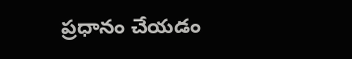ప్రధానం చేయడం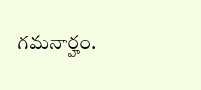గమనార్హం.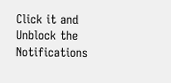Click it and Unblock the Notifications